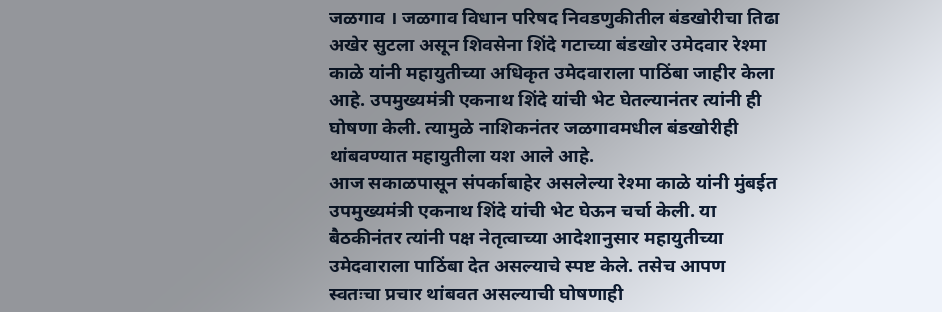जळगाव । जळगाव विधान परिषद निवडणुकीतील बंडखोरीचा तिढा अखेर सुटला असून शिवसेना शिंदे गटाच्या बंडखोर उमेदवार रेश्मा काळे यांनी महायुतीच्या अधिकृत उमेदवाराला पाठिंबा जाहीर केला आहे. उपमुख्यमंत्री एकनाथ शिंदे यांची भेट घेतल्यानंतर त्यांनी ही घोषणा केली. त्यामुळे नाशिकनंतर जळगावमधील बंडखोरीही थांबवण्यात महायुतीला यश आले आहे.
आज सकाळपासून संपर्काबाहेर असलेल्या रेश्मा काळे यांनी मुंबईत उपमुख्यमंत्री एकनाथ शिंदे यांची भेट घेऊन चर्चा केली. या बैठकीनंतर त्यांनी पक्ष नेतृत्वाच्या आदेशानुसार महायुतीच्या उमेदवाराला पाठिंबा देत असल्याचे स्पष्ट केले. तसेच आपण स्वतःचा प्रचार थांबवत असल्याची घोषणाही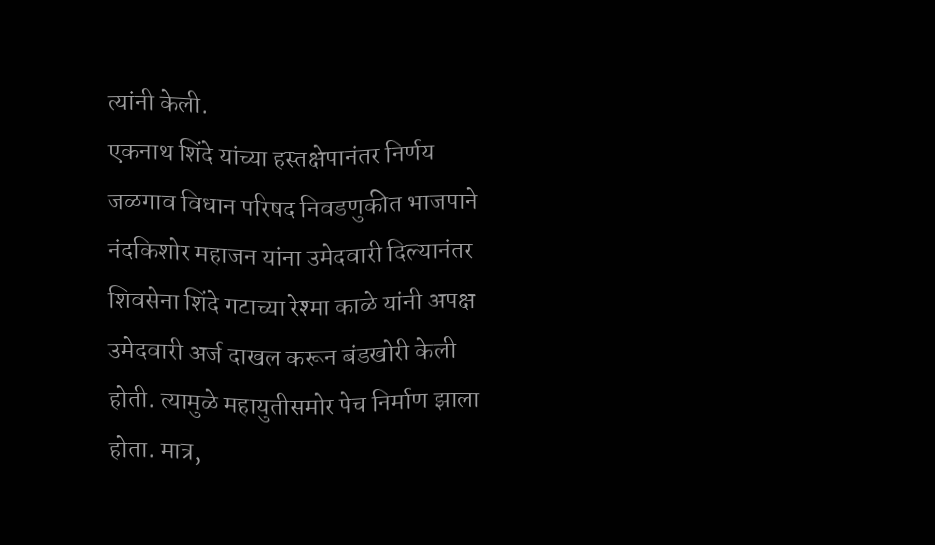त्यांनी केली.
एकनाथ शिंदे यांच्या हस्तक्षेपानंतर निर्णय
जळगाव विधान परिषद निवडणुकीत भाजपाने नंदकिशोर महाजन यांना उमेदवारी दिल्यानंतर शिवसेना शिंदे गटाच्या रेश्मा काळे यांनी अपक्ष उमेदवारी अर्ज दाखल करून बंडखोरी केली होती. त्यामुळे महायुतीसमोर पेच निर्माण झाला होता. मात्र,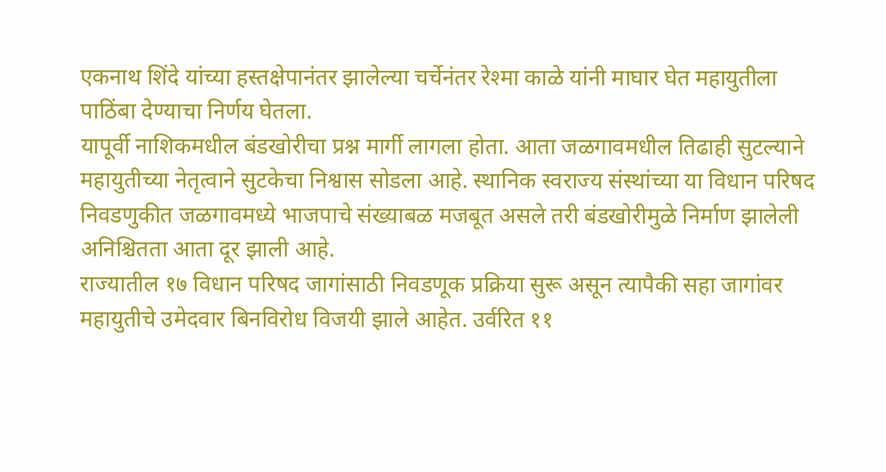एकनाथ शिंदे यांच्या हस्तक्षेपानंतर झालेल्या चर्चेनंतर रेश्मा काळे यांनी माघार घेत महायुतीला पाठिंबा देण्याचा निर्णय घेतला.
यापूर्वी नाशिकमधील बंडखोरीचा प्रश्न मार्गी लागला होता. आता जळगावमधील तिढाही सुटल्याने महायुतीच्या नेतृत्वाने सुटकेचा निश्वास सोडला आहे. स्थानिक स्वराज्य संस्थांच्या या विधान परिषद निवडणुकीत जळगावमध्ये भाजपाचे संख्याबळ मजबूत असले तरी बंडखोरीमुळे निर्माण झालेली अनिश्चितता आता दूर झाली आहे.
राज्यातील १७ विधान परिषद जागांसाठी निवडणूक प्रक्रिया सुरू असून त्यापैकी सहा जागांवर महायुतीचे उमेदवार बिनविरोध विजयी झाले आहेत. उर्वरित ११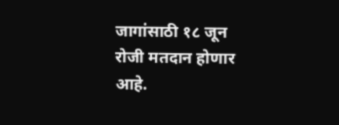जागांसाठी १८ जून रोजी मतदान होणार आहे.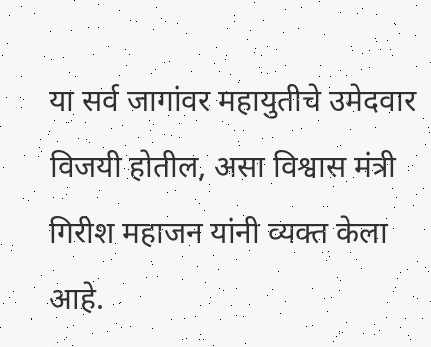या सर्व जागांवर महायुतीचे उमेदवार विजयी होतील, असा विश्वास मंत्री गिरीश महाजन यांनी व्यक्त केला आहे.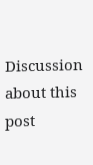Discussion about this post